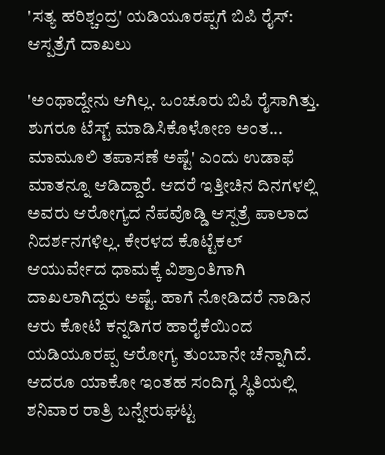'ಸತ್ಯ ಹರಿಶ್ಚಂದ್ರ' ಯಡಿಯೂರಪ್ಪಗೆ ಬಿಪಿ ರೈಸ್: ಆಸ್ಪತ್ರೆಗೆ ದಾಖಲು

'ಅಂಥಾದ್ದೇನು ಆಗಿಲ್ಲ. ಒಂಚೂರು ಬಿಪಿ ರೈಸಾಗಿತ್ತು. ಶುಗರೂ ಟೆಸ್ಟ್ ಮಾಡಿಸಿಕೊಳೋಣ ಅಂತ... ಮಾಮೂಲಿ ತಪಾಸಣೆ ಅಷ್ಟೆ' ಎಂದು ಉಡಾಫೆ ಮಾತನ್ನೂ ಆಡಿದ್ದಾರೆ. ಆದರೆ ಇತ್ತೀಚಿನ ದಿನಗಳಲ್ಲಿ ಅವರು ಆರೋಗ್ಯದ ನೆಪವೊಡ್ಡಿ ಆಸ್ಪತ್ರೆ ಪಾಲಾದ ನಿದರ್ಶನಗಳಿಲ್ಲ. ಕೇರಳದ ಕೊಟ್ಟೆಕಲ್ ಆಯುರ್ವೇದ ಧಾಮಕ್ಕೆ ವಿಶ್ರಾಂತಿಗಾಗಿ ದಾಖಲಾಗಿದ್ದರು ಅಷ್ಟೆ. ಹಾಗೆ ನೋಡಿದರೆ ನಾಡಿನ ಆರು ಕೋಟಿ ಕನ್ನಡಿಗರ ಹಾರೈಕೆಯಿಂದ ಯಡಿಯೂರಪ್ಪ ಆರೋಗ್ಯ ತುಂಬಾನೇ ಚೆನ್ನಾಗಿದೆ.
ಆದರೂ ಯಾಕೋ ಇಂತಹ ಸಂದಿಗ್ಧ ಸ್ಥಿತಿಯಲ್ಲಿ ಶನಿವಾರ ರಾತ್ರಿ ಬನ್ನೇರುಘಟ್ಟ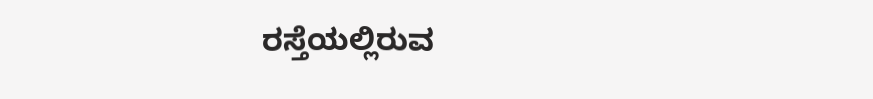ರಸ್ತೆಯಲ್ಲಿರುವ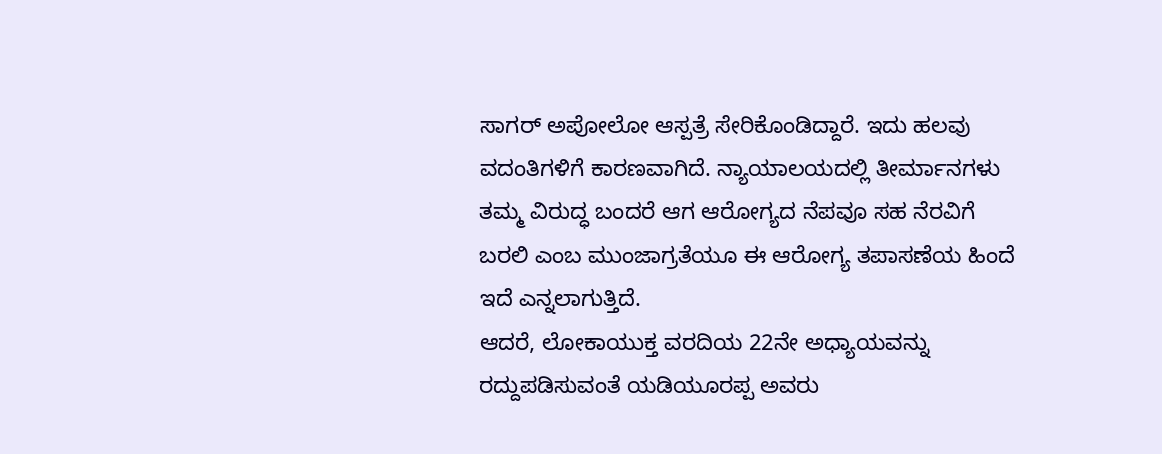ಸಾಗರ್ ಅಪೋಲೋ ಆಸ್ಪತ್ರೆ ಸೇರಿಕೊಂಡಿದ್ದಾರೆ. ಇದು ಹಲವು ವದಂತಿಗಳಿಗೆ ಕಾರಣವಾಗಿದೆ. ನ್ಯಾಯಾಲಯದಲ್ಲಿ ತೀರ್ಮಾನಗಳು ತಮ್ಮ ವಿರುದ್ಧ ಬಂದರೆ ಆಗ ಆರೋಗ್ಯದ ನೆಪವೂ ಸಹ ನೆರವಿಗೆ ಬರಲಿ ಎಂಬ ಮುಂಜಾಗ್ರತೆಯೂ ಈ ಆರೋಗ್ಯ ತಪಾಸಣೆಯ ಹಿಂದೆ ಇದೆ ಎನ್ನಲಾಗುತ್ತಿದೆ.
ಆದರೆ, ಲೋಕಾಯುಕ್ತ ವರದಿಯ 22ನೇ ಅಧ್ಯಾಯವನ್ನು ರದ್ದುಪಡಿಸುವಂತೆ ಯಡಿಯೂರಪ್ಪ ಅವರು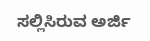ಸಲ್ಲಿಸಿರುವ ಅರ್ಜಿ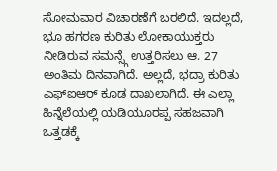ಸೋಮವಾರ ವಿಚಾರಣೆಗೆ ಬರಲಿದೆ. ಇದಲ್ಲದೆ, ಭೂ ಹಗರಣ ಕುರಿತು ಲೋಕಾಯುಕ್ತರು ನೀಡಿರುವ ಸಮನ್ಸ್ಗೆ ಉತ್ತರಿಸಲು ಆ. 27 ಅಂತಿಮ ದಿನವಾಗಿದೆ. ಅಲ್ಲದೆ, ಭದ್ರಾ ಕುರಿತು ಎಫ್ಐಆರ್ ಕೂಡ ದಾಖಲಾಗಿದೆ. ಈ ಎಲ್ಲಾ ಹಿನ್ನೆಲೆಯಲ್ಲಿ ಯಡಿಯೂರಪ್ಪ ಸಹಜವಾಗಿ ಒತ್ತಡಕ್ಕೆ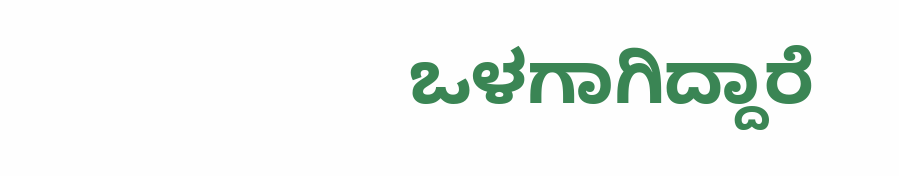ಒಳಗಾಗಿದ್ದಾರೆ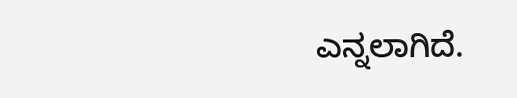ಎನ್ನಲಾಗಿದೆ.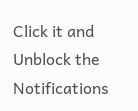Click it and Unblock the Notifications